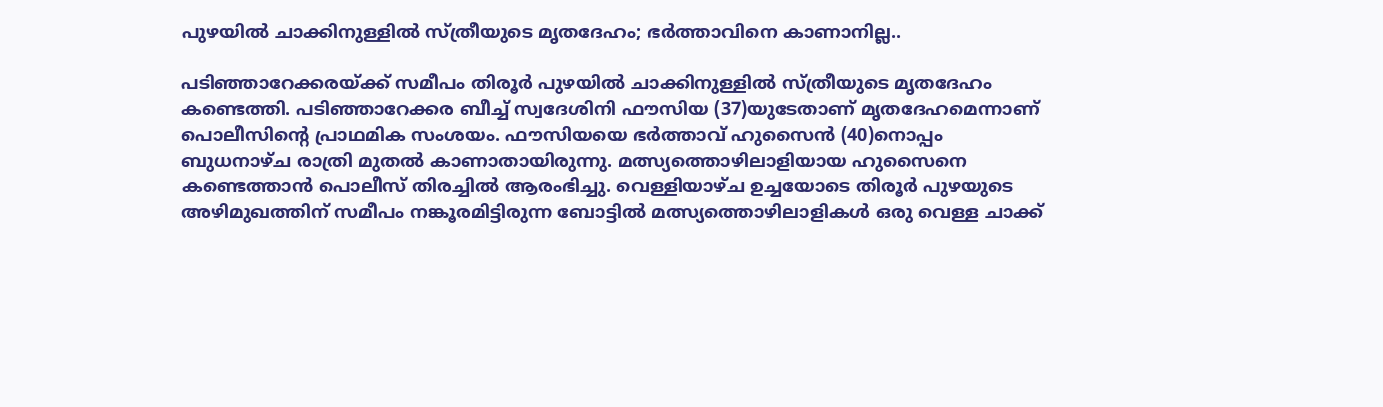പുഴയിൽ ചാക്കിനുള്ളിൽ സ്ത്രീയുടെ മൃതദേഹം; ഭർത്താവിനെ കാണാനില്ല..

പടിഞ്ഞാറേക്കരയ്ക്ക് സമീപം തിരൂർ പുഴയിൽ ചാക്കിനുള്ളിൽ സ്ത്രീയുടെ മൃതദേഹം കണ്ടെത്തി. പടിഞ്ഞാറേക്കര ബീച്ച് സ്വദേശിനി ഫൗസിയ (37)യുടേതാണ് മൃതദേഹമെന്നാണ് പൊലീസിന്റെ പ്രാഥമിക സംശയം. ഫൗസിയയെ ഭർത്താവ് ഹുസൈൻ (40)നൊപ്പം ബുധനാഴ്ച രാത്രി മുതൽ കാണാതായിരുന്നു. മത്സ്യത്തൊഴിലാളിയായ ഹുസൈനെ കണ്ടെത്താൻ പൊലീസ് തിരച്ചിൽ ആരംഭിച്ചു. വെള്ളിയാഴ്ച ഉച്ചയോടെ തിരൂർ പുഴയുടെ അഴിമുഖത്തിന് സമീപം നങ്കൂരമിട്ടിരുന്ന ബോട്ടിൽ മത്സ്യത്തൊഴിലാളികൾ ഒരു വെള്ള ചാക്ക്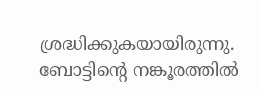ശ്രദ്ധിക്കുകയായിരുന്നു. ബോട്ടിന്റെ നങ്കൂരത്തിൽ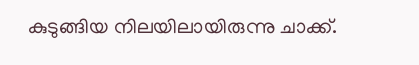കുടുങ്ങിയ നിലയിലായിരുന്നു ചാക്ക്.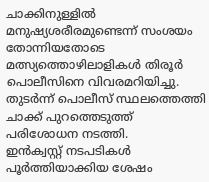ചാക്കിനുള്ളിൽ മനുഷ്യശരീരമുണ്ടെന്ന് സംശയം തോന്നിയതോടെ മത്സ്യത്തൊഴിലാളികൾ തിരൂർ പൊലീസിനെ വിവരമറിയിച്ചു. തുടർന്ന് പൊലീസ് സ്ഥലത്തെത്തി ചാക്ക് പുറത്തെടുത്ത് പരിശോധന നടത്തി.
ഇൻക്വസ്റ്റ് നടപടികൾ പൂർത്തിയാക്കിയ ശേഷം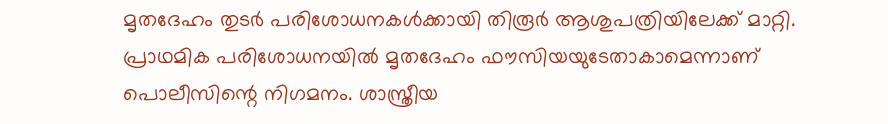മൃതദേഹം തുടർ പരിശോധനകൾക്കായി തിരൂർ ആശുപത്രിയിലേക്ക് മാറ്റി. പ്രാഥമിക പരിശോധനയിൽ മൃതദേഹം ഫൗസിയയുടേതാകാമെന്നാണ് പൊലീസിന്റെ നിഗമനം. ശാസ്ത്രീയ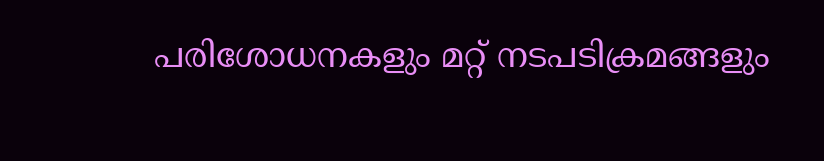പരിശോധനകളും മറ്റ് നടപടിക്രമങ്ങളും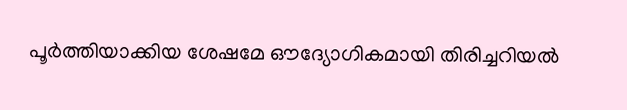പൂർത്തിയാക്കിയ ശേഷമേ ഔദ്യോഗികമായി തിരിച്ചറിയൽ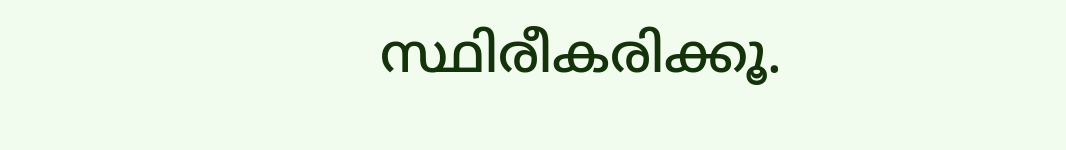സ്ഥിരീകരിക്കൂ.